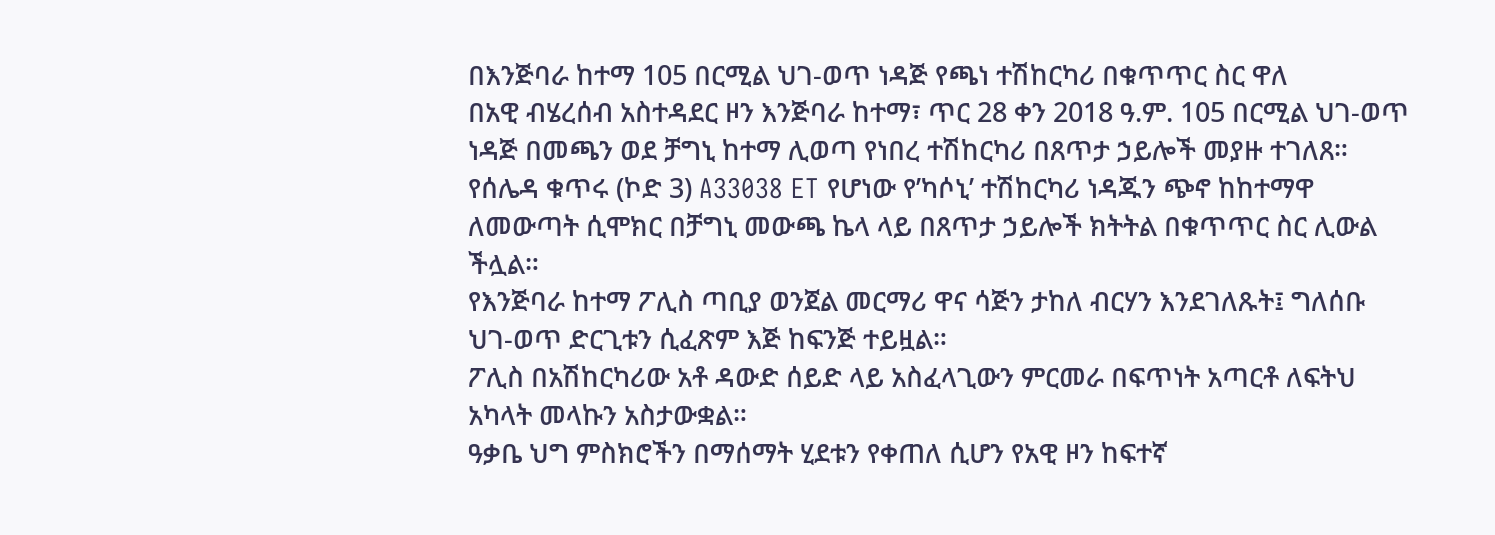በእንጅባራ ከተማ 105 በርሚል ህገ-ወጥ ነዳጅ የጫነ ተሽከርካሪ በቁጥጥር ስር ዋለ
በአዊ ብሄረሰብ አስተዳደር ዞን እንጅባራ ከተማ፣ ጥር 28 ቀን 2018 ዓ.ም. 105 በርሚል ህገ-ወጥ ነዳጅ በመጫን ወደ ቻግኒ ከተማ ሊወጣ የነበረ ተሽከርካሪ በጸጥታ ኃይሎች መያዙ ተገለጸ።
የሰሌዳ ቁጥሩ (ኮድ 3) A33038 ET የሆነው የ’ካሶኒ’ ተሽከርካሪ ነዳጁን ጭኖ ከከተማዋ ለመውጣት ሲሞክር በቻግኒ መውጫ ኬላ ላይ በጸጥታ ኃይሎች ክትትል በቁጥጥር ስር ሊውል ችሏል።
የእንጅባራ ከተማ ፖሊስ ጣቢያ ወንጀል መርማሪ ዋና ሳጅን ታከለ ብርሃን እንደገለጹት፤ ግለሰቡ ህገ-ወጥ ድርጊቱን ሲፈጽም እጅ ከፍንጅ ተይዟል።
ፖሊስ በአሽከርካሪው አቶ ዳውድ ሰይድ ላይ አስፈላጊውን ምርመራ በፍጥነት አጣርቶ ለፍትህ አካላት መላኩን አስታውቋል።
ዓቃቤ ህግ ምስክሮችን በማሰማት ሂደቱን የቀጠለ ሲሆን የአዊ ዞን ከፍተኛ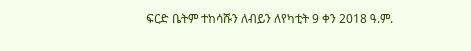ፍርድ ቤትም ተከሳሹን ለብይን ለየካቲት 9 ቀን 2018 ዓ.ም.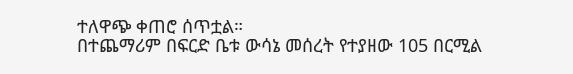ተለዋጭ ቀጠሮ ሰጥቷል።
በተጨማሪም በፍርድ ቤቱ ውሳኔ መሰረት የተያዘው 105 በርሚል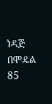ነዳጅ በሞዴል 85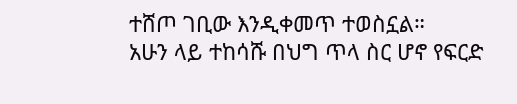ተሸጦ ገቢው እንዲቀመጥ ተወስኗል።
አሁን ላይ ተከሳሹ በህግ ጥላ ስር ሆኖ የፍርድ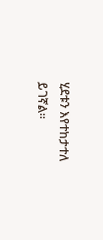ሂደቱን እየተከታተለ ይገኛል።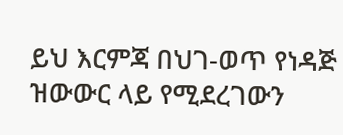ይህ እርምጃ በህገ-ወጥ የነዳጅ ዝውውር ላይ የሚደረገውን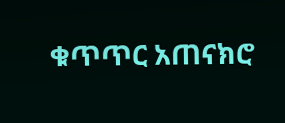ቁጥጥር አጠናክሮ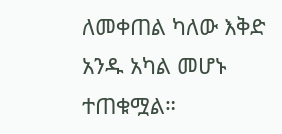ለመቀጠል ካለው እቅድ አንዱ አካል መሆኑ ተጠቁሟል።